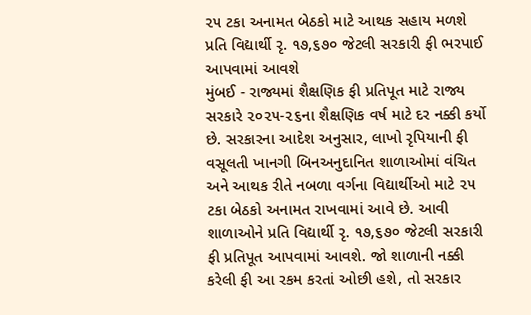૨૫ ટકા અનામત બેઠકો માટે આથક સહાય મળશે
પ્રતિ વિદ્યાર્થી રૃ. ૧૭,૬૭૦ જેટલી સરકારી ફી ભરપાઈ આપવામાં આવશે
મુંબઈ - રાજ્યમાં શૈક્ષણિક ફી પ્રતિપૂત માટે રાજ્ય સરકારે ૨૦૨૫-૨૬ના શૈક્ષણિક વર્ષ માટે દર નક્કી કર્યો છે. સરકારના આદેશ અનુસાર, લાખો રૃપિયાની ફી વસૂલતી ખાનગી બિનઅનુદાનિત શાળાઓમાં વંચિત અને આથક રીતે નબળા વર્ગના વિદ્યાર્થીઓ માટે ૨૫ ટકા બેઠકો અનામત રાખવામાં આવે છે. આવી શાળાઓને પ્રતિ વિદ્યાર્થી રૃ. ૧૭,૬૭૦ જેટલી સરકારી ફી પ્રતિપૂત આપવામાં આવશે. જો શાળાની નક્કી કરેલી ફી આ રકમ કરતાં ઓછી હશે, તો સરકાર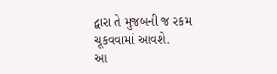દ્વારા તે મુજબની જ રકમ ચૂકવવામાં આવશે.
આ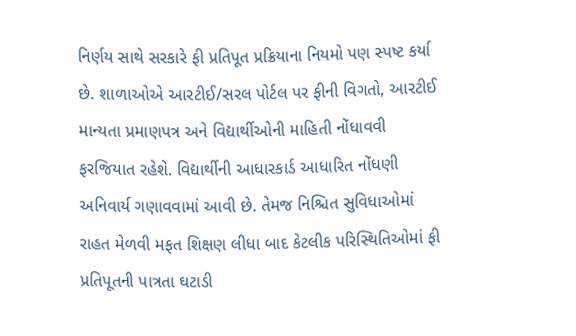નિર્ણય સાથે સરકારે ફી પ્રતિપૂત પ્રક્રિયાના નિયમો પણ સ્પષ્ટ કર્યા છે. શાળાઓએ આરટીઈ/સરલ પોર્ટલ પર ફીની વિગતો, આરટીઈ માન્યતા પ્રમાણપત્ર અને વિદ્યાર્થીઓની માહિતી નોંધાવવી ફરજિયાત રહેશે. વિદ્યાર્થીની આધારકાર્ડ આધારિત નોંધણી અનિવાર્ય ગણાવવામાં આવી છે. તેમજ નિશ્ચિત સુવિધાઓમાં રાહત મેળવી મફત શિક્ષણ લીધા બાદ કેટલીક પરિસ્થિતિઓમાં ફી પ્રતિપૂતની પાત્રતા ઘટાડી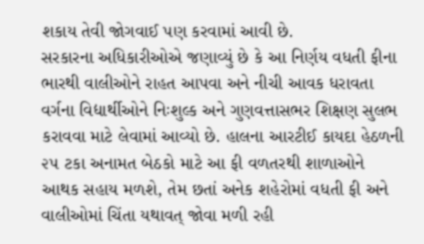શકાય તેવી જોગવાઈ પણ કરવામાં આવી છે.
સરકારના અધિકારીઓએ જણાવ્યું છે કે આ નિર્ણય વધતી ફીના ભારથી વાલીઓને રાહત આપવા અને નીચી આવક ધરાવતા વર્ગના વિદ્યાર્થીઓને નિઃશુલ્ક અને ગુણવત્તાસભર શિક્ષણ સુલભ કરાવવા માટે લેવામાં આવ્યો છે. હાલના આરટીઈ કાયદા હેઠળની ૨૫ ટકા અનામત બેઠકો માટે આ ફી વળતરથી શાળાઓને આથક સહાય મળશે, તેમ છતાં અનેક શહેરોમાં વધતી ફી અને વાલીઓમાં ચિંતા યથાવત્ જોવા મળી રહી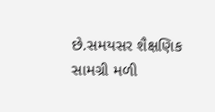છે.સમયસર શૈક્ષણિક સામગ્રી મળી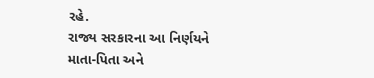રહે.
રાજ્ય સરકારના આ નિર્ણયને માતા-પિતા અને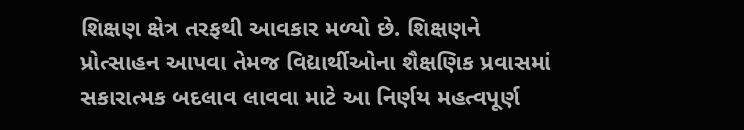શિક્ષણ ક્ષેત્ર તરફથી આવકાર મળ્યો છે. શિક્ષણને પ્રોત્સાહન આપવા તેમજ વિદ્યાર્થીઓના શૈક્ષણિક પ્રવાસમાં સકારાત્મક બદલાવ લાવવા માટે આ નિર્ણય મહત્વપૂર્ણ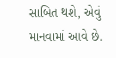સાબિત થશે, એવું માનવામાં આવે છે.